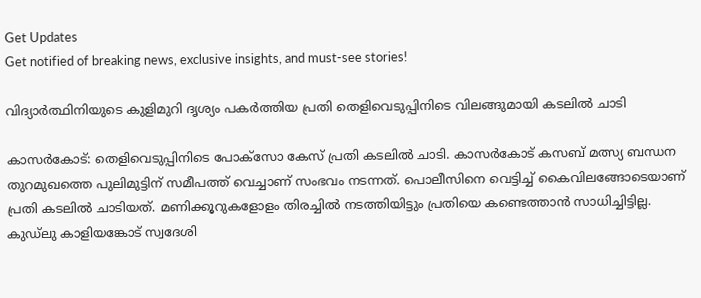Get Updates
Get notified of breaking news, exclusive insights, and must-see stories!

വിദ്യാര്‍ത്ഥിനിയുടെ കുളിമുറി ദൃശ്യം പകര്‍ത്തിയ പ്രതി തെളിവെടുപ്പിനിടെ വിലങ്ങുമായി കടലില്‍ ചാടി

കാസര്‍കോട്: തെളിവെടുപ്പിനിടെ പോക്സോ കേസ് പ്രതി കടലില്‍ ചാടി. കാസര്‍കോട് കസബ് മത്സ്യ ബന്ധന തുറമുഖത്തെ പുലിമുട്ടിന് സമീപത്ത് വെച്ചാണ് സംഭവം നടന്നത്. പൊലീസിനെ വെട്ടിച്ച് കൈവിലങ്ങോടെയാണ് പ്രതി കടലില്‍ ചാടിയത്. മണിക്കൂറുകളോളം തിരച്ചില്‍ നടത്തിയിട്ടും പ്രതിയെ കണ്ടെത്താന്‍ സാധിച്ചിട്ടില്ല. കുഡ്ലു കാളിയങ്കോട് സ്വദേശി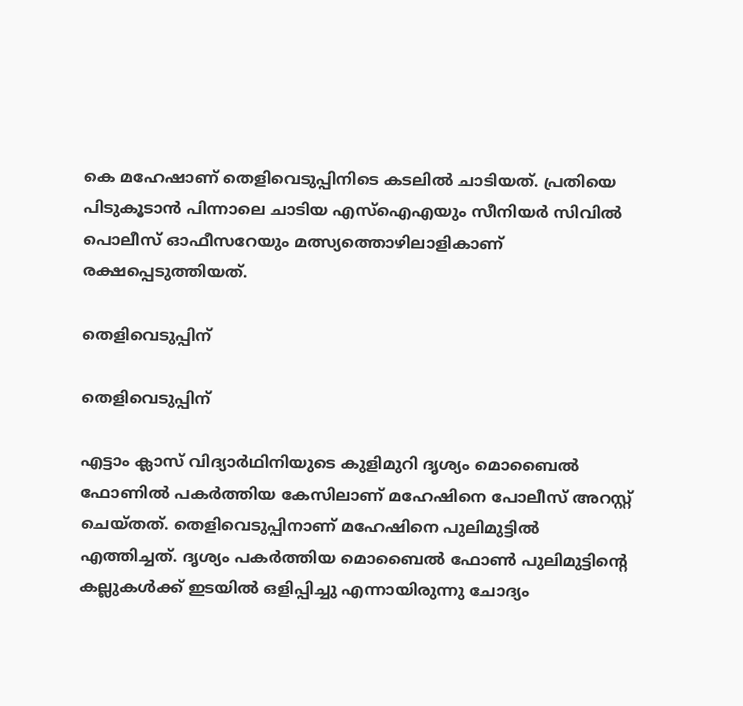കെ മഹേഷാണ് തെളിവെടുപ്പിനിടെ കടലില്‍ ചാടിയത്. പ്രതിയെ പിടുകൂടാന്‍ പിന്നാലെ ചാടിയ എസ്ഐഎയും സീനിയര്‍ സിവില്‍ പൊലീസ് ഓഫീസറേയും മത്സ്യത്തൊഴിലാളികാണ് രക്ഷപ്പെടുത്തിയത്.

തെളിവെടുപ്പിന്

തെളിവെടുപ്പിന്

എട്ടാം ക്ലാസ് വിദ്യാർഥിനിയുടെ കുളിമുറി ദൃശ്യം മൊബൈൽ ഫോണിൽ പകർത്തിയ കേസിലാണ് മഹേഷിനെ പോലീസ് അറസ്റ്റ് ചെയ്തത്. തെളിവെടുപ്പിനാണ് മഹേഷിനെ പുലിമുട്ടില്‍ എത്തിച്ചത്. ദൃശ്യം പകർത്തിയ മൊബൈൽ ഫോൺ പുലിമുട്ടിന്റെ കല്ലുകൾക്ക് ഇടയിൽ ഒളിപ്പിച്ചു എന്നായിരുന്നു ചോദ്യം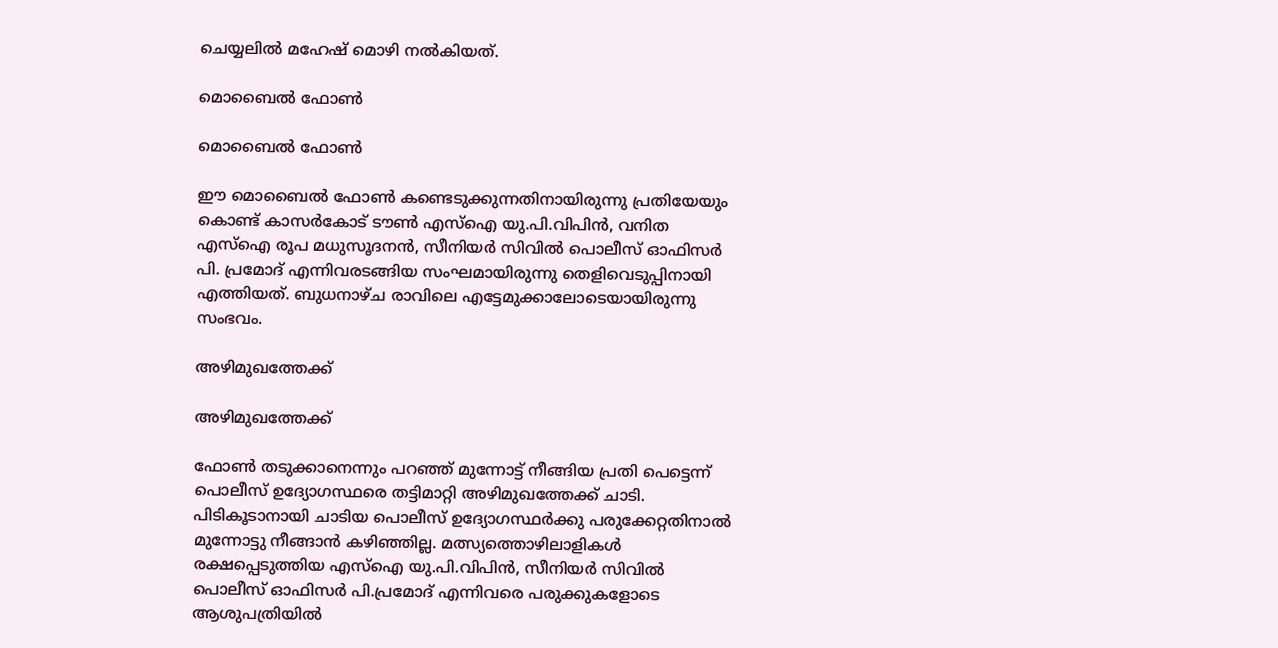ചെയ്യലില്‍ മഹേഷ് മൊഴി നല്‍കിയത്.

മൊബൈല്‍ ഫോണ്‍

മൊബൈല്‍ ഫോണ്‍

ഈ മൊബൈല്‍ ഫോണ്‍ കണ്ടെടുക്കുന്നതിനായിരുന്നു പ്രതിയേയും കൊണ്ട് കാസർകോട് ടൗൺ എസ്ഐ യു.പി.വിപിൻ, വനിത എസ്ഐ രൂപ മധുസൂദനൻ, സീനിയർ സിവിൽ പൊലീസ് ഓഫിസർ പി. പ്രമോദ് എന്നിവരടങ്ങിയ സംഘമായിരുന്നു തെളിവെടുപ്പിനായി എത്തിയത്. ബുധനാഴ്ച രാവിലെ എട്ടേമുക്കാലോടെയായിരുന്നു സംഭവം.

അഴിമുഖത്തേക്ക്

അഴിമുഖത്തേക്ക്

ഫോണ്‍ തടുക്കാനെന്നും പറഞ്ഞ് മുന്നോട്ട് നീങ്ങിയ പ്രതി പെട്ടെന്ന് പൊലീസ് ഉദ്യോഗസ്ഥരെ തട്ടിമാറ്റി അഴിമുഖത്തേക്ക് ചാടി. പിടികൂടാനായി ചാടിയ പൊലീസ് ഉദ്യോഗസ്ഥർക്കു പരുക്കേറ്റതിനാൽ മുന്നോട്ടു നീങ്ങാൻ കഴിഞ്ഞില്ല. മത്സ്യത്തൊഴിലാളികള്‍ രക്ഷപ്പെടുത്തിയ എസ്ഐ യു.പി.വിപിൻ, സീനിയർ സിവിൽ പൊലീസ് ഓഫിസർ പി.പ്രമോദ് എന്നിവരെ പരുക്കുകളോടെ ആശുപത്രിയില്‍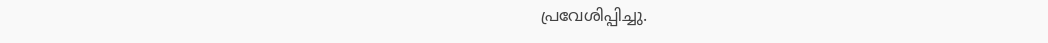പ്രവേശിപ്പിച്ചു.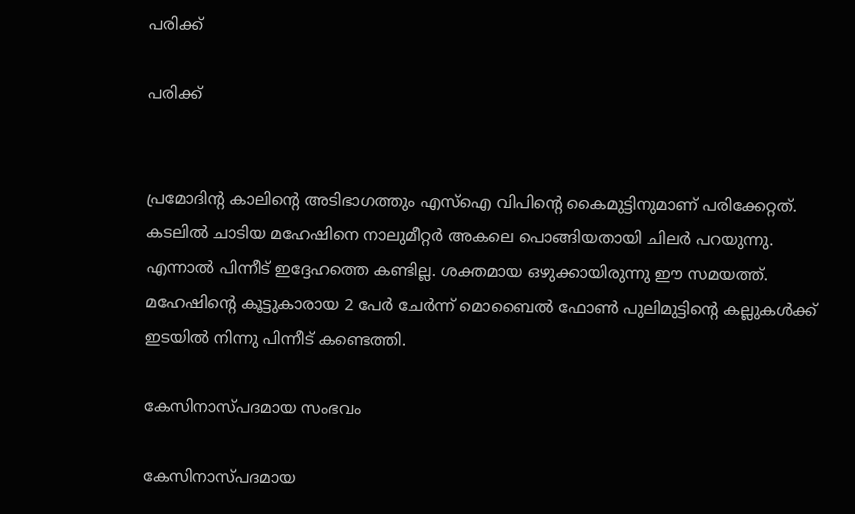പരിക്ക്

പരിക്ക്


പ്രമോദിന്‍റ കാലിന്‍റെ അടിഭാഗത്തും എസ്ഐ വിപിന്‍റെ കൈമുട്ടിനുമാണ് പരിക്കേറ്റത്. കടലില്‍ ചാടിയ മഹേഷിനെ നാലുമീറ്റര്‍ അകലെ പൊങ്ങിയതായി ചിലര്‍ പറയുന്നു. എന്നാല്‍ പിന്നീട് ഇദ്ദേഹത്തെ കണ്ടില്ല. ശക്തമായ ഒഴുക്കായിരുന്നു ഈ സമയത്ത്. മഹേഷിന്റെ കൂട്ടുകാരായ 2 പേർ ചേർന്ന് മൊബൈൽ ഫോൺ പുലിമുട്ടിന്റെ കല്ലുകൾക്ക് ഇടയിൽ നിന്നു പിന്നീട് കണ്ടെത്തി.

കേസിനാസ്പദമായ സംഭവം

കേസിനാസ്പദമായ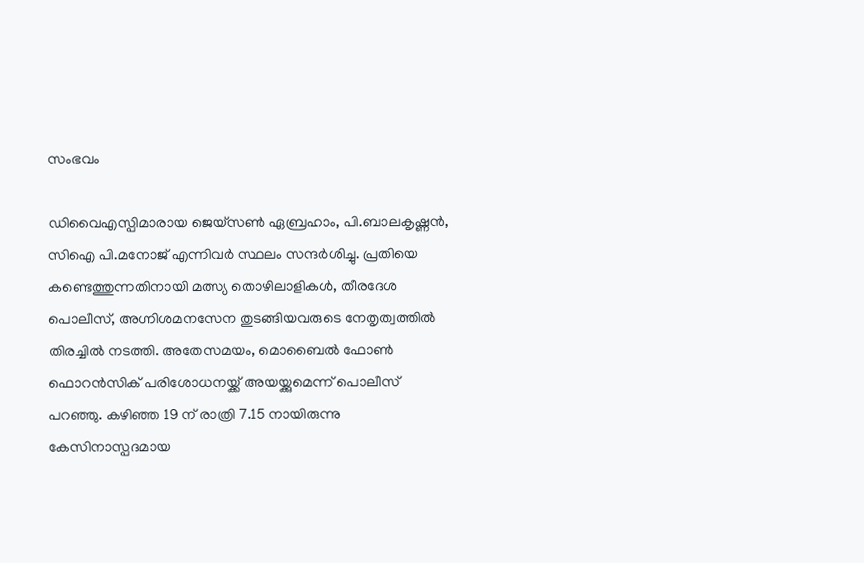സംഭവം

ഡിവൈഎസ്പിമാരായ ജെയ്സൺ ഏബ്രഹാം, പി.ബാലകൃഷ്ണൻ, സിഐ പി.മനോജ് എന്നിവർ സ്ഥലം സന്ദർശിച്ചു. പ്രതിയെ കണ്ടെത്തുന്നതിനായി മത്സ്യ തൊഴിലാളികൾ, തീരദേശ പൊലീസ്, അഗ്നിശമനസേന തുടങ്ങിയവരുടെ നേതൃത്വത്തില്‍ തിരച്ചില്‍ നടത്തി. അതേസമയം, മൊബൈൽ ഫോൺ ഫൊറൻസിക് പരിശോധനയ്ക്ക് അയയ്ക്കുമെന്ന് പൊലീസ് പറഞ്ഞു. കഴിഞ്ഞ 19 ന് രാത്രി 7.15 നായിരുന്നു കേസിനാസ്പദമായ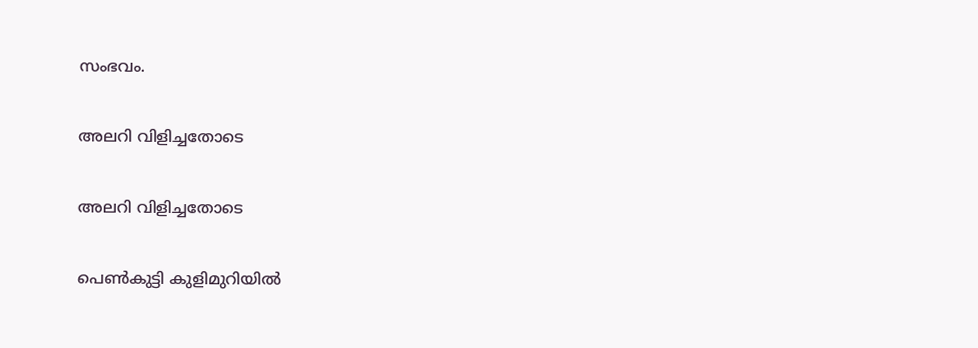സംഭവം.

അലറി വിളിച്ചതോടെ

അലറി വിളിച്ചതോടെ

പെണ്‍കുട്ടി കുളിമുറിയില്‍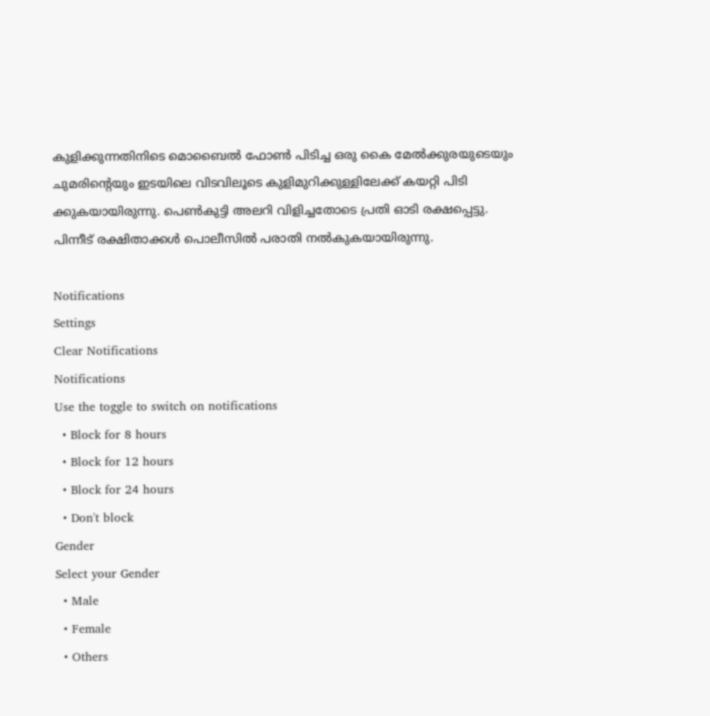കുളിക്കുന്നതിനിടെ മൊബൈല്‍ ഫോണ്‍ പിടിച്ച ഒരു കൈ മേൽക്കുരയുടെയും ചുമരിന്റെയും ഇടയിലെ വിടവിലൂടെ കുളിമുറിക്കുള്ളിലേക്ക് കയറ്റി പിടി ക്കുകയായിരുന്നു. പെണ്‍കുട്ടി അലറി വിളിച്ചതോടെ പ്രതി ഓടി രക്ഷപ്പെട്ടു. പിന്നീട് രക്ഷിതാക്കള്‍ പൊലീസില്‍ പരാതി നല്‍കുകയായിരുന്നു.

Notifications
Settings
Clear Notifications
Notifications
Use the toggle to switch on notifications
  • Block for 8 hours
  • Block for 12 hours
  • Block for 24 hours
  • Don't block
Gender
Select your Gender
  • Male
  • Female
  • Others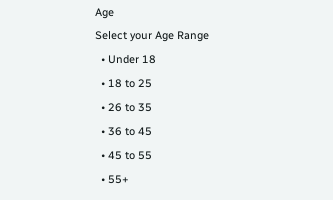Age
Select your Age Range
  • Under 18
  • 18 to 25
  • 26 to 35
  • 36 to 45
  • 45 to 55
  • 55+